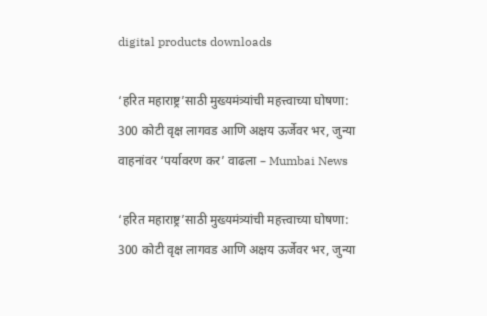digital products downloads

‘हरित महाराष्ट्र’साठी मुख्यमंत्र्यांची महत्त्वाच्या घोषणा: 300 कोटी वृक्ष लागवड आणि अक्षय ऊर्जेवर भर, जुन्या वाहनांवर ‘पर्यावरण कर’ वाढला – Mumbai News

‘हरित महाराष्ट्र’साठी मुख्यमंत्र्यांची महत्त्वाच्या घोषणा:  300 कोटी वृक्ष लागवड आणि अक्षय ऊर्जेवर भर, जुन्या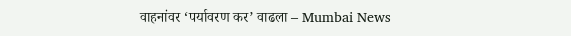वाहनांवर ‘पर्यावरण कर’ वाढला – Mumbai News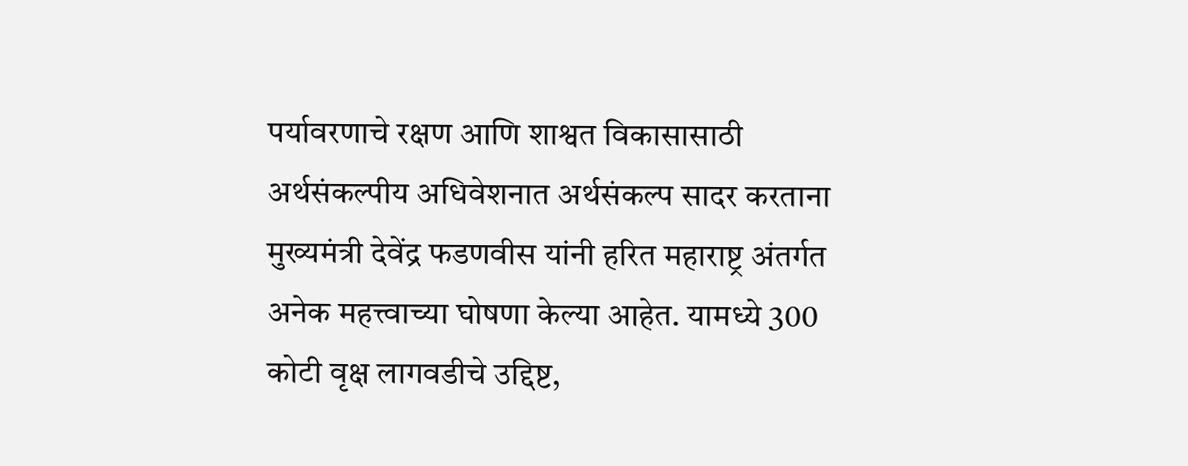पर्यावरणाचे रक्षण आणि शाश्वत विकासासाठी अर्थसंकल्पीय अधिवेशनात अर्थसंकल्प सादर करताना मुख्यमंत्री देवेंद्र फडणवीस यांनी हरित महाराष्ट्र अंतर्गत अनेक महत्त्वाच्या घोषणा केल्या आहेत. यामध्ये 300 कोटी वृक्ष लागवडीचे उद्दिष्ट,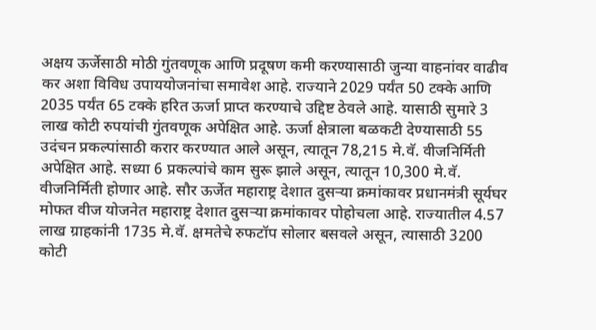अक्षय ऊर्जेसाठी मोठी गुंतवणूक आणि प्रदूषण कमी करण्यासाठी जुन्या वाहनांवर वाढीव कर अशा विविध उपाययोजनांचा समावेश आहे. राज्याने 2029 पर्यंत 50 टक्के आणि 2035 पर्यंत 65 टक्के हरित ऊर्जा प्राप्त करण्याचे उद्दिष्ट ठेवले आहे. यासाठी सुमारे 3 लाख कोटी रुपयांची गुंतवणूक अपेक्षित आहे. ऊर्जा क्षेत्राला बळकटी देण्यासाठी 55 उदंचन प्रकल्पांसाठी करार करण्यात आले असून, त्यातून 78,215 मे.वॅ. वीजनिर्मिती अपेक्षित आहे. सध्या 6 प्रकल्पांचे काम सुरू झाले असून, त्यातून 10,300 मे.वॅ. वीजनिर्मिती होणार आहे. सौर ऊर्जेत महाराष्ट्र देशात दुसऱ्या क्रमांकावर प्रधानमंत्री सूर्यघर मोफत वीज योजनेत महाराष्ट्र देशात दुसऱ्या क्रमांकावर पोहोचला आहे. राज्यातील 4.57 लाख ग्राहकांनी 1735 मे.वॅ. क्षमतेचे रुफटॉप सोलार बसवले असून, त्यासाठी 3200 कोटी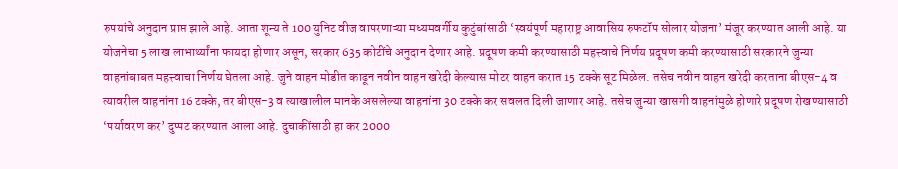रुपयांचे अनुदान प्राप्त झाले आहे. आता शून्य ते 100 युनिट वीज वापरणाऱ्या मध्यमवर्गीय कुटुंबांसाठी ‘स्वयंपूर्ण महाराष्ट्र आवासिय रुफटॉप सोलार योजना’ मंजूर करण्यात आली आहे. या योजनेचा 5 लाख लाभार्थ्यांना फायदा होणार असून, सरकार 635 कोटींचे अनुदान देणार आहे. प्रदूषण कमी करण्यासाठी महत्त्वाचे निर्णय प्रदूषण कमी करण्यासाठी सरकारने जुन्या वाहनांबाबत महत्त्वाचा निर्णय घेतला आहे. जुने वाहन मोडीत काढून नवीन वाहन खरेदी केल्यास मोटर वाहन करात 15 टक्के सूट मिळेल. तसेच नवीन वाहन खरेदी करताना बीएस-4 व त्यावरील वाहनांना 16 टक्के, तर बीएस-3 व त्याखालील मानके असलेल्या वाहनांना 30 टक्के कर सवलत दिली जाणार आहे. तसेच जुन्या खासगी वाहनांमुळे होणारे प्रदूषण रोखण्यासाठी ‘पर्यावरण कर’ दुप्पट करण्यात आला आहे. दुचाकींसाठी हा कर 2000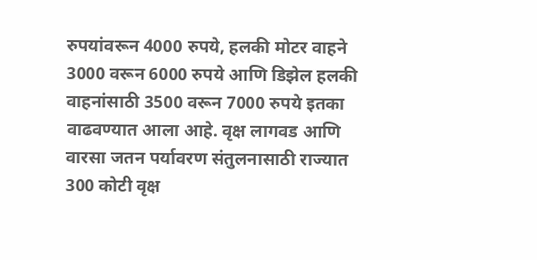रुपयांवरून 4000 रुपये, हलकी मोटर वाहने 3000 वरून 6000 रुपये आणि डिझेल हलकी वाहनांसाठी 3500 वरून 7000 रुपये इतका वाढवण्यात आला आहे. वृक्ष लागवड आणि वारसा जतन पर्यावरण संतुलनासाठी राज्यात 300 कोटी वृक्ष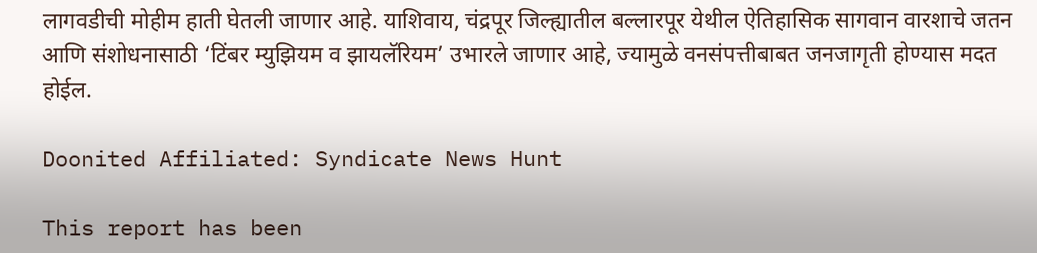लागवडीची मोहीम हाती घेतली जाणार आहे. याशिवाय, चंद्रपूर जिल्ह्यातील बल्लारपूर येथील ऐतिहासिक सागवान वारशाचे जतन आणि संशोधनासाठी ‘टिंबर म्युझियम व झायलॅरियम’ उभारले जाणार आहे, ज्यामुळे वनसंपत्तीबाबत जनजागृती होण्यास मदत होईल.

Doonited Affiliated: Syndicate News Hunt

This report has been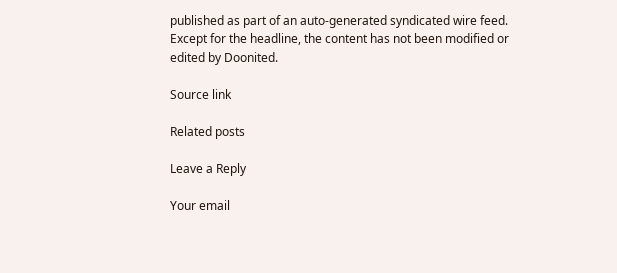published as part of an auto-generated syndicated wire feed. Except for the headline, the content has not been modified or edited by Doonited.

Source link

Related posts

Leave a Reply

Your email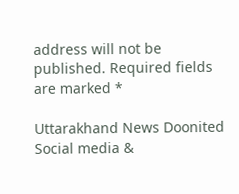address will not be published. Required fields are marked *

Uttarakhand News Doonited
Social media &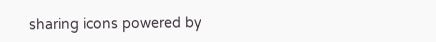sharing icons powered by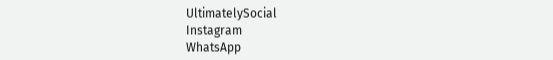UltimatelySocial
Instagram
WhatsApp